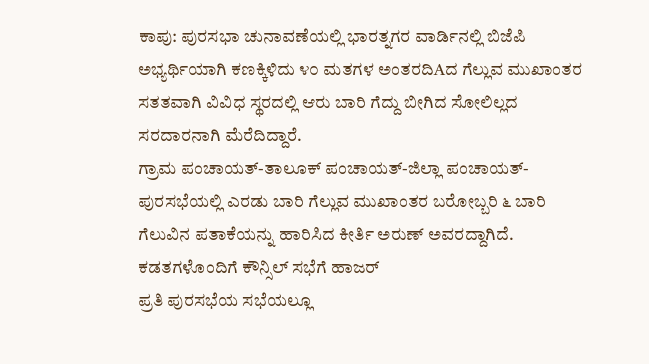ಕಾಪು: ಪುರಸಭಾ ಚುನಾವಣೆಯಲ್ಲಿ ಭಾರತ್ನಗರ ವಾರ್ಡಿನಲ್ಲಿ ಬಿಜೆಪಿ ಅಭ್ಯರ್ಥಿಯಾಗಿ ಕಣಕ್ಕಿಳಿದು ೪೦ ಮತಗಳ ಅಂತರದಿAದ ಗೆಲ್ಲುವ ಮುಖಾಂತರ ಸತತವಾಗಿ ವಿವಿಧ ಸ್ಥರದಲ್ಲಿ ಆರು ಬಾರಿ ಗೆದ್ದು ಬೀಗಿದ ಸೋಲಿಲ್ಲದ ಸರದಾರನಾಗಿ ಮೆರೆದಿದ್ದಾರೆ.
ಗ್ರಾಮ ಪಂಚಾಯತ್-ತಾಲೂಕ್ ಪಂಚಾಯತ್-ಜಿಲ್ಲಾ ಪಂಚಾಯತ್-ಪುರಸಭೆಯಲ್ಲಿ ಎರಡು ಬಾರಿ ಗೆಲ್ಲುವ ಮುಖಾಂತರ ಬರೋಬ್ಬರಿ ೬ ಬಾರಿ ಗೆಲುವಿನ ಪತಾಕೆಯನ್ನು ಹಾರಿಸಿದ ಕೀರ್ತಿ ಅರುಣ್ ಅವರದ್ದಾಗಿದೆ.
ಕಡತಗಳೊಂದಿಗೆ ಕೌನ್ಸಿಲ್ ಸಭೆಗೆ ಹಾಜರ್
ಪ್ರತಿ ಪುರಸಭೆಯ ಸಭೆಯಲ್ಲೂ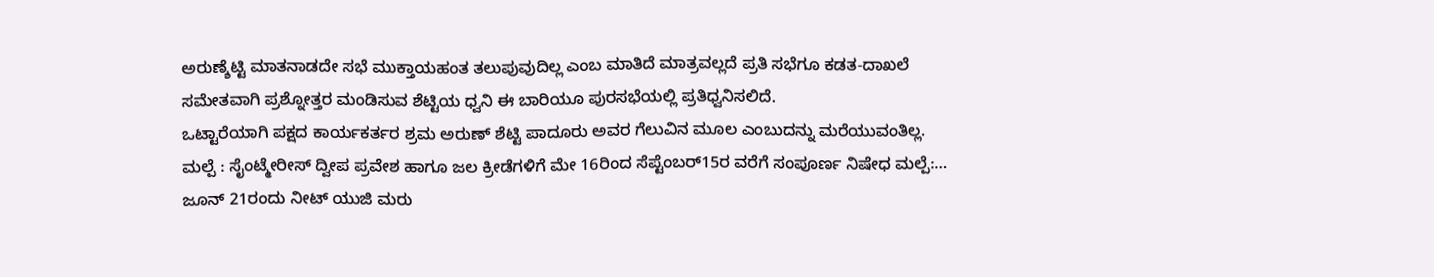ಅರುಣ್ಶೆಟ್ಟಿ ಮಾತನಾಡದೇ ಸಭೆ ಮುಕ್ತಾಯಹಂತ ತಲುಪುವುದಿಲ್ಲ ಎಂಬ ಮಾತಿದೆ ಮಾತ್ರವಲ್ಲದೆ ಪ್ರತಿ ಸಭೆಗೂ ಕಡತ-ದಾಖಲೆ ಸಮೇತವಾಗಿ ಪ್ರಶ್ನೋತ್ತರ ಮಂಡಿಸುವ ಶೆಟ್ಟಿಯ ಧ್ವನಿ ಈ ಬಾರಿಯೂ ಪುರಸಭೆಯಲ್ಲಿ ಪ್ರತಿಧ್ವನಿಸಲಿದೆ.
ಒಟ್ಟಾರೆಯಾಗಿ ಪಕ್ಷದ ಕಾರ್ಯಕರ್ತರ ಶ್ರಮ ಅರುಣ್ ಶೆಟ್ಟಿ ಪಾದೂರು ಅವರ ಗೆಲುವಿನ ಮೂಲ ಎಂಬುದನ್ನು ಮರೆಯುವಂತಿಲ್ಲ.
ಮಲ್ಪೆ : ಸೈಂಟ್ಮೇರೀಸ್ ದ್ವೀಪ ಪ್ರವೇಶ ಹಾಗೂ ಜಲ ಕ್ರೀಡೆಗಳಿಗೆ ಮೇ 16ರಿಂದ ಸೆಪ್ಟೆಂಬರ್15ರ ವರೆಗೆ ಸಂಪೂರ್ಣ ನಿಷೇಧ ಮಲ್ಪೆ:…
ಜೂನ್ 21ರಂದು ನೀಟ್ ಯುಜಿ ಮರು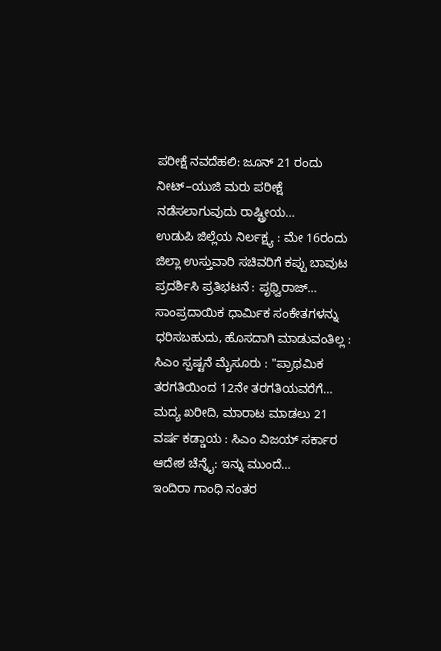ಪರೀಕ್ಷೆ ನವದೆಹಲಿ: ಜೂನ್ 21 ರಂದು ನೀಟ್–ಯುಜಿ ಮರು ಪರೀಕ್ಷೆ ನಡೆಸಲಾಗುವುದು ರಾಷ್ಟ್ರೀಯ…
ಉಡುಪಿ ಜಿಲ್ಲೆಯ ನಿರ್ಲಕ್ಷ್ಯ : ಮೇ 16ರಂದು ಜಿಲ್ಲಾ ಉಸ್ತುವಾರಿ ಸಚಿವರಿಗೆ ಕಪ್ಪು ಬಾವುಟ ಪ್ರದರ್ಶಿಸಿ ಪ್ರತಿಭಟನೆ : ಪೃಥ್ವಿರಾಜ್…
ಸಾಂಪ್ರದಾಯಿಕ ಧಾರ್ಮಿಕ ಸಂಕೇತಗಳನ್ನು ಧರಿಸಬಹುದು, ಹೊಸದಾಗಿ ಮಾಡುವಂತಿಲ್ಲ : ಸಿಎಂ ಸ್ಪಷ್ಟನೆ ಮೈಸೂರು : "ಪ್ರಾಥಮಿಕ ತರಗತಿಯಿಂದ 12ನೇ ತರಗತಿಯವರೆಗೆ…
ಮದ್ಯ ಖರೀದಿ, ಮಾರಾಟ ಮಾಡಲು 21 ವರ್ಷ ಕಡ್ಡಾಯ : ಸಿಎಂ ವಿಜಯ್ ಸರ್ಕಾರ ಆದೇಶ ಚೆನ್ನೈ: ಇನ್ನು ಮುಂದೆ…
ಇಂದಿರಾ ಗಾಂಧಿ ನಂತರ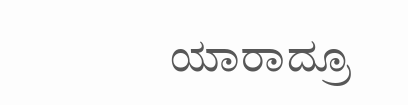ಯಾರಾದ್ರೂ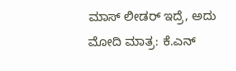ಮಾಸ್ ಲೀಡರ್ ಇದ್ರೆ, ಅದು ಮೋದಿ ಮಾತ್ರ: ಕೆ.ಎನ್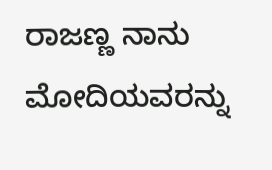ರಾಜಣ್ಣ ನಾನು ಮೋದಿಯವರನ್ನು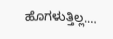ಹೊಗಳುತ್ತಿಲ್ಲ.…